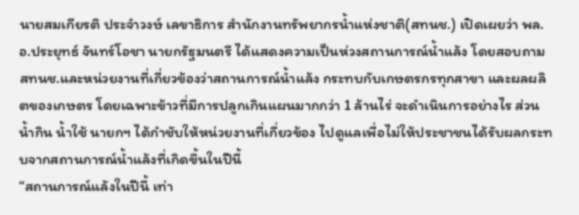นายสมเกียรติ ประจำวงษ์ เลขาธิการ สำนักงานทรัพยากรน้ำแห่งชาติ(สทนช.) เปิดเผยว่า พล.อ.ประยุทธ์ จันทร์โอชา นายกรัฐมนตรี ได้แสดงความเป็นห่วงสถานการณ์น้ำแล้ง โดยสอบถาม สทนช.และหน่วยงานที่เกี่ยวข้องว่าสถานการณ์น้ำแล้ง กระทบกับเกษตรกรทุกสาขา และผลผลิตของเกษตร โดยเฉพาะข้าวที่มีการปลูกเกินแผนมากกว่า 1 ล้านไร่ จะดำเนินการอย่างไร ส่วนน้ำกิน น้ำใช้ นายกฯ ได้กำชับให้หน่วยงานที่เกี่ยวข้อง ไปดูแลเพื่อไม่ให้ประชาชนได้รับผลกระทบจากสถานการณ์น้ำแล้งที่เกิดขึ้นในปีนี้
“สถานการณ์แล้งในปีนี้ เท่า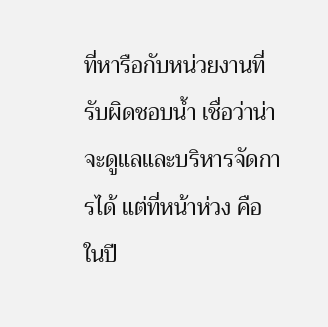ที่หารือกับหน่วยงานที่รับผิดชอบน้ำ เชื่อว่าน่าจะดูแลและบริหารจัดการได้ แต่ที่หน้าห่วง คือ ในปี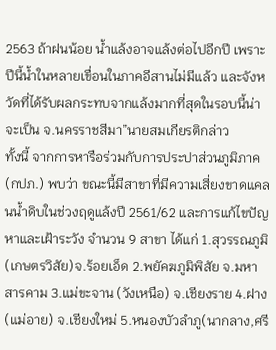2563 ถ้าฝนน้อย น้ำแล้งอาจแล้งต่อไปอีกปี เพราะปีนี้น้ำในหลายเขื่อนในภาคอีสานไม่มีแล้ว และจังหวัดที่ได้รับผลกระทบจากแล้งมากที่สุดในรอบนี้น่าจะเป็น จ.นครราชสีมา”นายสมเกียรติกล่าว
ทั้งนี้ จากการหารือร่วมกับการประปาส่วนภูมิภาค(กปภ.) พบว่า ขณะนี้มีสาขาที่มีความเสี่ยงขาดแคลนน้ำดิบในช่วงฤดูแล้งปี 2561/62 และการแก้ไขปัญหาและเฝ้าระวัง จำนวน 9 สาขา ได้แก่ 1.สุวรรณภูมิ (เกษตรวิสัย)จ.ร้อยเอ็ด 2.พยัคฆภูมิพิสัย จ.มหาสารคาม 3.แม่ขะจาน (วังเหนือ) จ.เชียงราย 4.ฝาง (แม่อาย) จ.เชียงใหม่ 5.หนองบัวลำภู(นากลาง,ศรี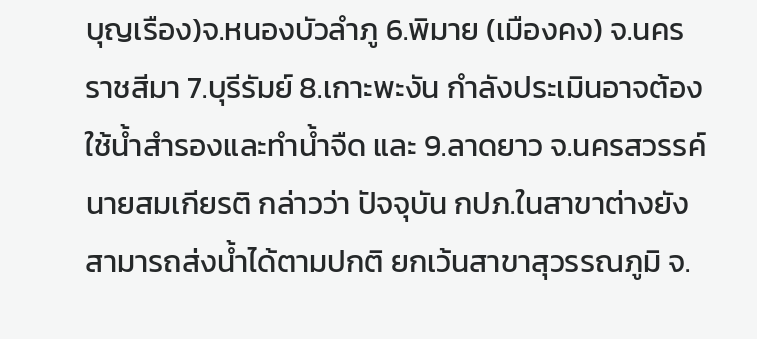บุญเรือง)จ.หนองบัวลำภู 6.พิมาย (เมืองคง) จ.นครราชสีมา 7.บุรีรัมย์ 8.เกาะพะงัน กำลังประเมินอาจต้องใช้น้ำสำรองและทำน้ำจืด และ 9.ลาดยาว จ.นครสวรรค์
นายสมเกียรติ กล่าวว่า ปัจจุบัน กปภ.ในสาขาต่างยังสามารถส่งน้ำได้ตามปกติ ยกเว้นสาขาสุวรรณภูมิ จ.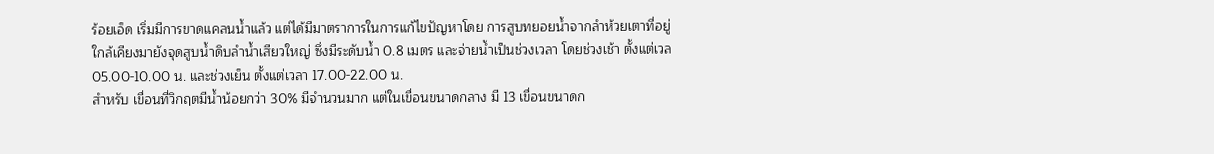ร้อยเอ็ด เริ่มมีการขาดแคลนน้ำแล้ว แต่ได้มีมาตราการในการแก้ไขปัญหาโดย การสูบทยอยน้ำจากลำห้วยเตาที่อยู่ใกล้เคียงมายังจุดสูบน้ำดิบลำน้ำเสียวใหญ่ ซึ่งมีระดับน้ำ 0.8 เมตร และจ่ายน้ำเป็นช่วงเวลา โดยช่วงเช้า ตั้งแต่เวล 05.00-10.00 น. และช่วงเย็น ตั้งแต่เวลา 17.00-22.00 น.
สำหรับ เขื่อนที่วิกฤตมีน้ำน้อยกว่า 30% มีจำนวนมาก แต่ในเขื่อนขนาดกลาง มี 13 เขื่อนขนาดก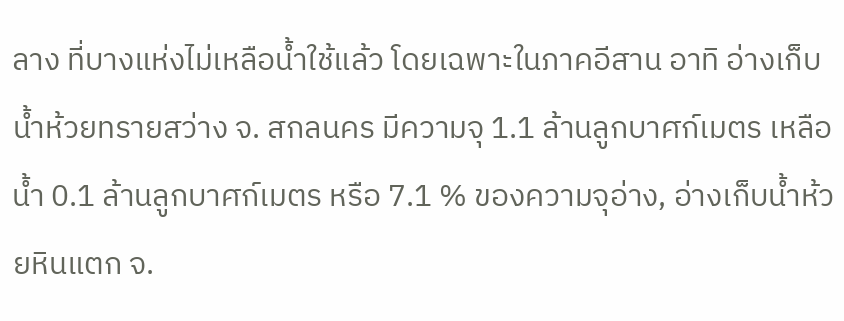ลาง ที่บางแห่งไม่เหลือน้ำใช้แล้ว โดยเฉพาะในภาคอีสาน อาทิ อ่างเก็บน้ำห้วยทรายสว่าง จ. สกลนคร มีความจุ 1.1 ล้านลูกบาศก์เมตร เหลือน้ำ 0.1 ล้านลูกบาศก์เมตร หรือ 7.1 % ของความจุอ่าง, อ่างเก็บน้ำห้วยหินแตก จ.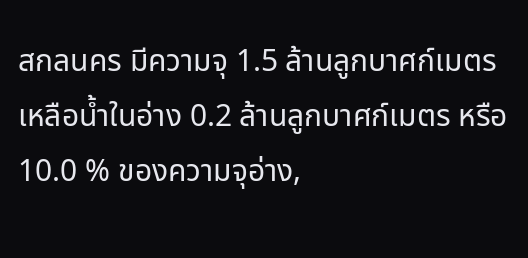สกลนคร มีความจุ 1.5 ล้านลูกบาศก์เมตร เหลือน้ำในอ่าง 0.2 ล้านลูกบาศก์เมตร หรือ 10.0 % ของความจุอ่าง,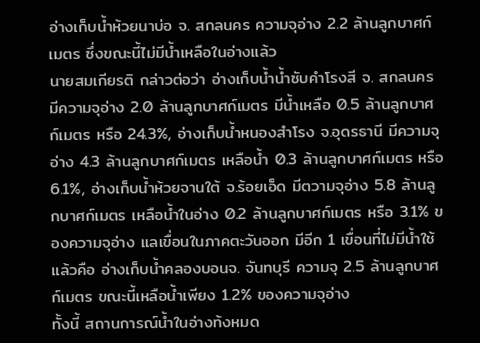อ่างเก็บน้ำห้วยนาบ่อ จ. สกลนคร ความจุอ่าง 2.2 ล้านลูกบาศก์เมตร ซึ่งขณะนี้ไม่มีน้ำเหลือในอ่างแล้ว
นายสมเกียรติ กล่าวต่อว่า อ่างเก็บน้ำน้ำซับคำโรงสี จ. สกลนคร มีความจุอ่าง 2.0 ล้านลูกบาศก์เมตร มีน้ำเหลือ 0.5 ล้านลูกบาศก์เมตร หรือ 24.3%, อ่างเก็บน้ำหนองสำโรง จ.อุดรธานี มีความจุอ่าง 4.3 ล้านลูกบาศก์เมตร เหลือน้ำ 0.3 ล้านลูกบาศก์เมตร หรือ 6.1%, อ่างเก็บน้ำห้วยจานใต้ จ.ร้อยเอ็ด มีตวามจุอ่าง 5.8 ล้านลูกบาศก์เมตร เหลือน้ำในอ่าง 0.2 ล้านลูกบาศก์เมตร หรือ 3.1% ของความจุอ่าง แลเขื่อนในภาคตะวันออก มีอีก 1 เขื่อนที่ไม่มีน้ำใช้แล้วคือ อ่างเก็บน้ำคลองบอนจ. จันทบุรี ความจุ 2.5 ล้านลูกบาศก์เมตร ขณะนี้เหลือน้ำเพียง 1.2% ของความจุอ่าง
ทั้งนี้ สถานการณ์น้ำในอ่างท้งหมด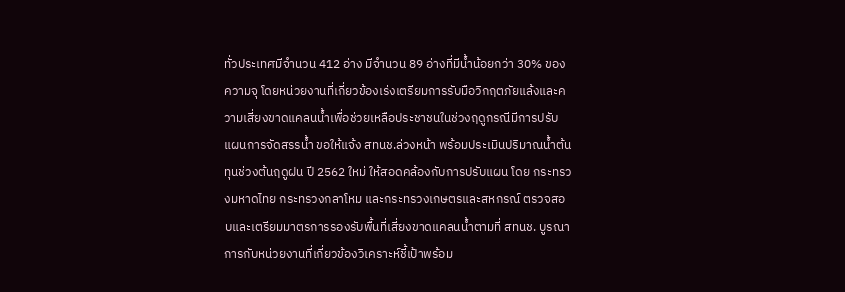ทั่วประเทศมีจำนวน 412 อ่าง มีจำนวน 89 อ่างที่มีน้ำน้อยกว่า 30% ของความจุ โดยหน่วยงานที่เกี่ยวข้องเร่งเตรียมการรับมือวิกฤตภัยแล้งและความเสี่ยงขาดแคลนน้ำเพื่อช่วยเหลือประชาชนในช่วงฤดูกรณีมีการปรับแผนการจัดสรรน้ำ ขอให้แจ้ง สทนช.ล่วงหน้า พร้อมประเมินปริมาณน้ำต้นทุนช่วงต้นฤดูฝน ปี 2562 ใหม่ ให้สอดคล้องกับการปรับแผน โดย กระทรวงมหาดไทย กระทรวงกลาโหม และกระทรวงเกษตรและสหกรณ์ ตรวจสอบและเตรียมมาตรการรองรับพื้นที่เสี่ยงขาดแคลนน้ำตามที่ สทนช. บูรณาการกับหน่วยงานที่เกี่ยวข้องวิเคราะห์ชี้เป้าพร้อม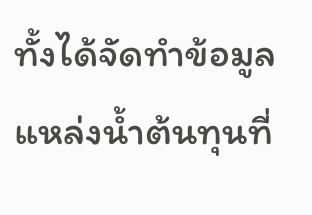ทั้งได้จัดทำข้อมูลแหล่งน้ำต้นทุนที่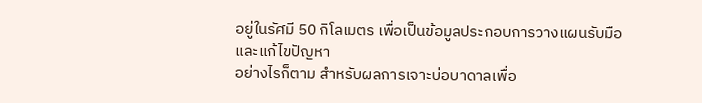อยู่ในรัศมี 50 กิโลเมตร เพื่อเป็นข้อมูลประกอบการวางแผนรับมือและแก้ไขปัญหา
อย่างไรก็ตาม สำหรับผลการเจาะบ่อบาดาลเพื่อ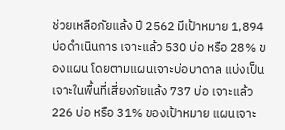ช่วยเหลือภัยแล้ง ปี 2562 มีเป้าหมาย 1,894 บ่อดำเนินการ เจาะแล้ว 530 บ่อ หรือ 28% ของแผน โดยตามแผนเจาะบ่อบาดาล แบ่งเป็นเจาะในพื้นที่เสี่ยงภัยแล้ง 737 บ่อ เจาะแล้ว 226 บ่อ หรือ 31% ของเป้าหมาย แผนเจาะ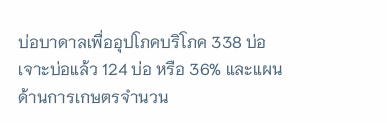บ่อบาดาลเพื่ออุปโภคบริโภค 338 บ่อ เจาะบ่อแล้ว 124 บ่อ หรือ 36% และแผนด้านการเกษตรจำนวน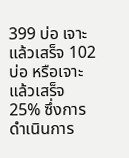399 บ่อ เจาะแล้วเสร็จ 102 บ่อ หรือเจาะแล้วเสร็จ 25% ซึ่งการดำเนินการ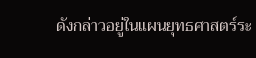ดังกล่าวอยู่ในแผนยุทธศาสตร์ระ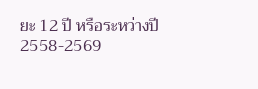ยะ 12 ปี หรือระหว่างปี 2558-2569